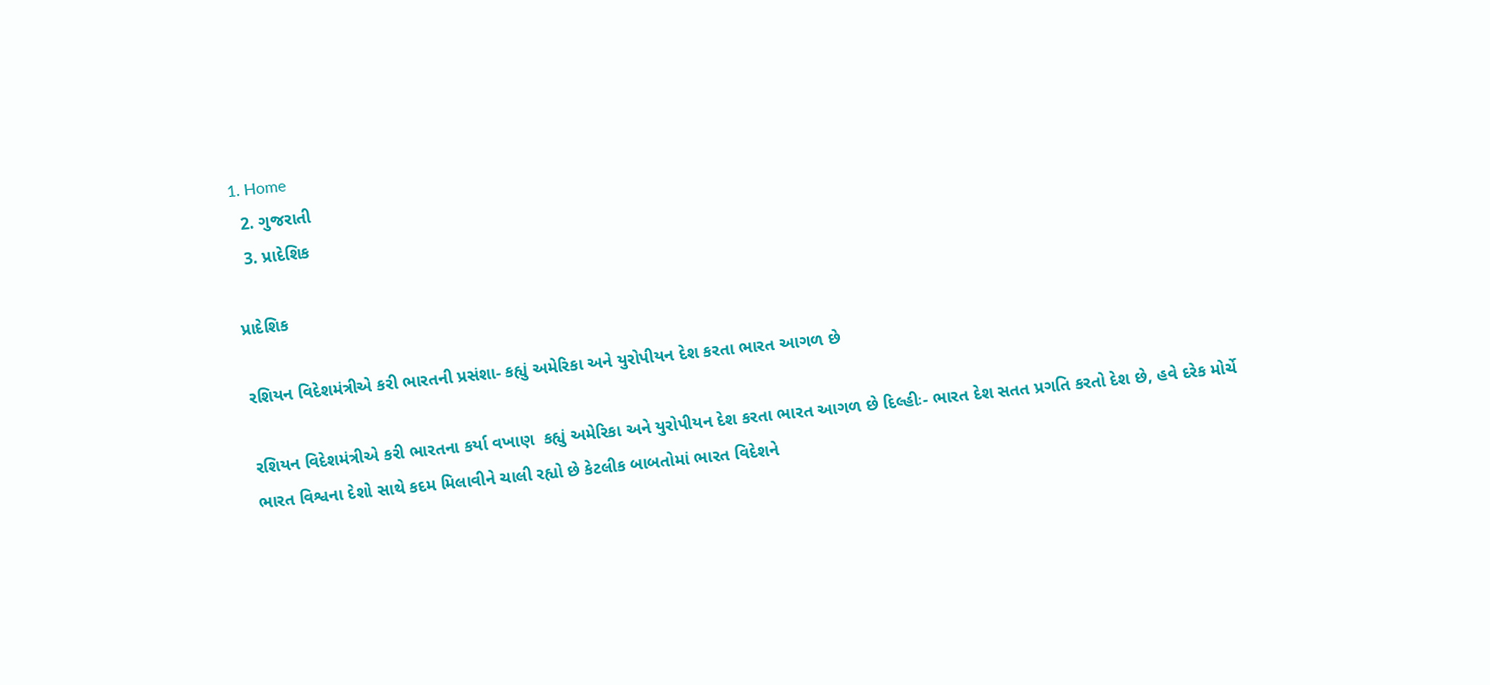1. Home
  2. ગુજરાતી
  3. પ્રાદેશિક

પ્રાદેશિક

રશિયન વિદેશમંત્રીએ કરી ભારતની પ્રસંશા- કહ્યું અમેરિકા અને યુરોપીયન દેશ કરતા ભારત આગળ છે

રશિયન વિદેશમંત્રીએ કરી ભારતના કર્યા વખાણ  કહ્યું અમેરિકા અને યુરોપીયન દેશ કરતા ભારત આગળ છે દિલ્હીઃ- ભારત દેશ સતત પ્રગતિ કરતો દેશ છે, હવે દરેક મોર્ચે ભારત વિશ્વના દેશો સાથે કદમ મિલાવીને ચાલી રહ્યો છે કેટલીક બાબતોમાં ભારત વિદેશને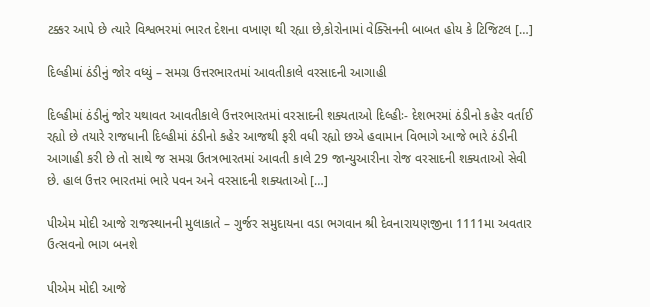ટક્કર આપે છે ત્યારે વિશ્વભરમાં ભારત દેશના વખાણ થી રહ્યા છે,કોરોનામાં વેક્સિનની બાબત હોય કે ટિજિટલ […]

દિલ્હીમાં ઠંડીનું જોર વધ્યું – સમગ્ર ઉત્તરભારતમાં આવતીકાલે વરસાદની આગાહી

દિલ્હીમાં ઠંડીનું જોર યથાવત આવતીકાલે ઉત્તરભારતમાં વરસાદની શક્યતાઓ દિલ્હીઃ- દેશભરમાં ઠંડીનો કહેર વર્તાઈ રહ્યો છે તયારે રાજધાની દિલ્હીમાં ઠંડીનો કહેર આજથી ફરી વધી રહ્યો છએ હવામાન વિભાગે આજે ભારે ઠંડીની આગાહી કરી છે તો સાથે જ સમગ્ર ઉતત્રભારતમાં આવતી કાલે 29 જાન્યુઆરીના રોજ વરસાદની શક્યતાઓ સેવી છે. હાલ ઉત્તર ભારતમાં ભારે પવન અને વરસાદની શક્યતાઓ […]

પીએમ મોદી આજે રાજસ્થાનની મુલાકાતે – ગુર્જર સમુદાયના વડા ભગવાન શ્રી દેવનારાયણજીના 1111મા અવતાર ઉત્સવનો ભાગ બનશે

પીએમ મોદી આજે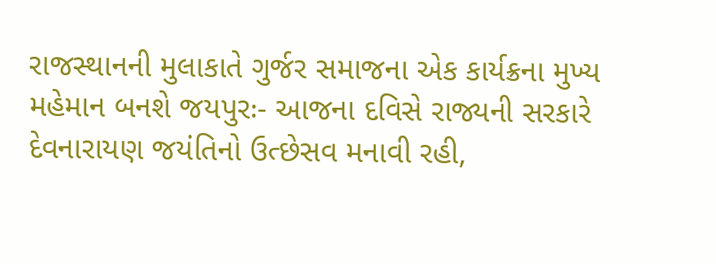રાજસ્થાનની મુલાકાતે ગુર્જર સમાજના એક કાર્યક્રના મુખ્ય મહેમાન બનશે જયપુરઃ- આજના દવિસે રાજ્યની સરકારે દેવનારાયણ જયંતિનો ઉત્છેસવ મનાવી રહી,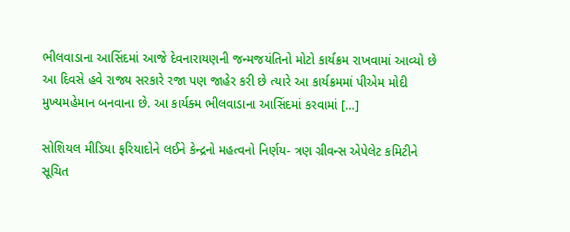ભીલવાડાના આસિંદમાં આજે દેવનારાયણની જન્મજયંતિનો મોટો કાર્યક્રમ રાખવામાં આવ્યો છે આ દિવસે હવે રાજ્ય સરકારે રજા પણ જાહેર કરી છે ત્યારે આ કાર્યક્રમમાં પીએમ મોદી મુખ્યમહેમાન બનવાના છે. આ કાર્યક્મ ભીલવાડાના આસિંદમાં કરવામાં […]

સોશિયલ મીડિયા ફરિયાદોને લઈને કેન્દ્રનો મહત્વનો નિર્ણય- ત્રણ ગ્રીવન્સ એપેલેટ કમિટીને સૂચિત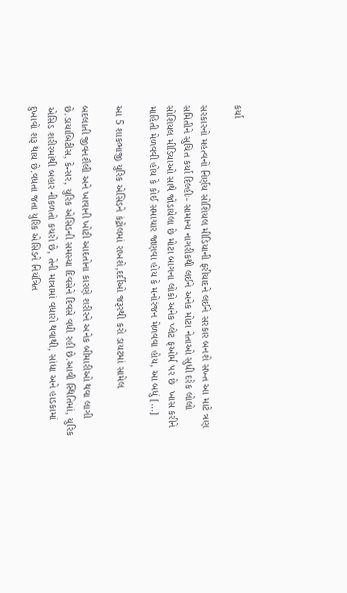કર્યા

સરકારનો મહત્વનો નિર્ણય સોશિયલ મીડિયાની ફરીયાદને લઈને સરકાર બનશે સખ્ત આ માટે ત્રણ સમિતીને સુચિત કર્યા દિલ્હીઃ- સામાન્ય નાગરીકથી લઈને અનેક મોટા નેતાઓ સુધી દરેક લોલો સોશિયલ મીડિયાઓ સાથે જોડાયેલા છે મોટા બાગના લોકો અનેક પ્લેટ ફઓર્મ પર છે  ખાસ કરીને માહિતી મેળવવી હોય કે કોઈ સમાચાર જાણવા હોય કે મનોરંજન મેળવવા હોય, આ બધું […]

આ 5 શાકભાજી યુરિક એસિડને કંટ્રોલમાં રાખશે,દર્દીઓ જરૂરથી કરો ડાયટમાં સામેલ

બદલાતી જીવનશૈલી અને ખાવાની ખોટી આદતોના કારણે શરીરને અનેક બીમારીઓ થવા લાગી છે.ડાયાબિટીસ, કેન્સર, યુરિક એસિડની સમસ્યા દિવસેને દિવસે વધી રહી છે.આવી સ્થિતિમાં, યુરિક એસિડ શરીરમાંથી બહાર નીકળતો કચરો છે, તેની માત્રામાં વધારો થવાથી, સાંધા અને હાડકામાં દુખાવો શરૂ થાય છે.વધતા જતા યુરિક એસિડને નિયંત્રિત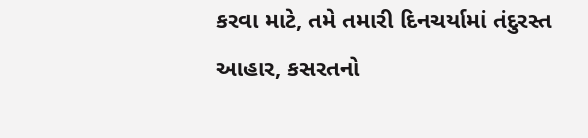કરવા માટે, તમે તમારી દિનચર્યામાં તંદુરસ્ત આહાર, કસરતનો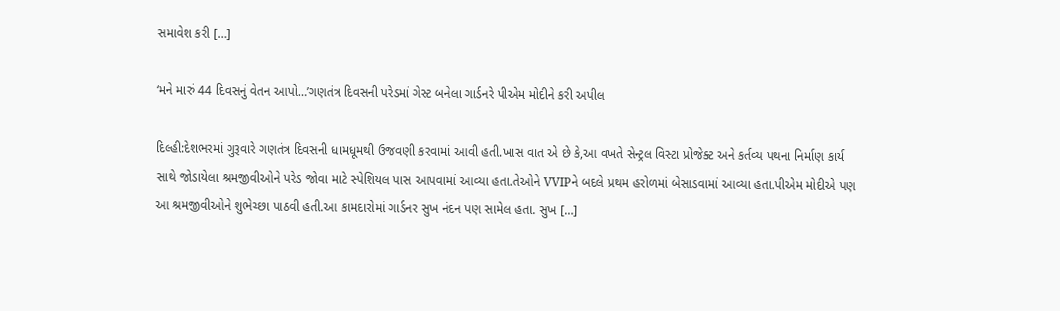સમાવેશ કરી […]

‘મને મારું 44 દિવસનું વેતન આપો…’ગણતંત્ર દિવસની પરેડમાં ગેસ્ટ બનેલા ગાર્ડનરે પીએમ મોદીને કરી અપીલ

દિલ્હી:દેશભરમાં ગુરૂવારે ગણતંત્ર દિવસની ધામધૂમથી ઉજવણી કરવામાં આવી હતી.ખાસ વાત એ છે કે,આ વખતે સેન્ટ્રલ વિસ્ટા પ્રોજેક્ટ અને કર્તવ્ય પથના નિર્માણ કાર્ય સાથે જોડાયેલા શ્રમજીવીઓને પરેડ જોવા માટે સ્પેશિયલ પાસ આપવામાં આવ્યા હતા.તેઓને VVIPને બદલે પ્રથમ હરોળમાં બેસાડવામાં આવ્યા હતા.પીએમ મોદીએ પણ આ શ્રમજીવીઓને શુભેચ્છા પાઠવી હતી.આ કામદારોમાં ગાર્ડનર સુખ નંદન પણ સામેલ હતા. સુખ […]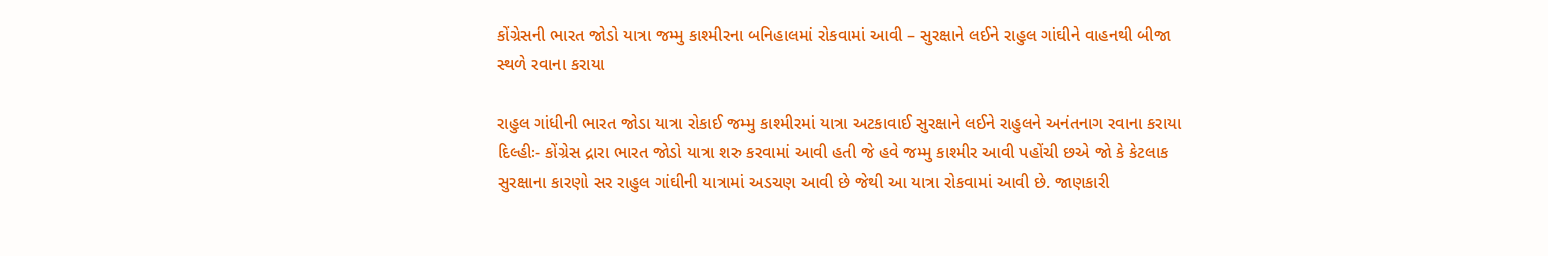કોંગ્રેસની ભારત જોડો યાત્રા જમ્મુ કાશ્મીરના બનિહાલમાં રોકવામાં આવી – સુરક્ષાને લઈને રાહુલ ગાંઘીને વાહનથી બીજા સ્થળે રવાના કરાયા

રાહુલ ગાંધીની ભારત જોડા યાત્રા રોકાઈ જમ્મુ કાશ્મીરમાં યાત્રા અટકાવાઈ સુરક્ષાને લઈને રાહુલને અનંતનાગ રવાના કરાયા દિલ્હીઃ- કોંગ્રેસ દ્રારા ભારત જોડો યાત્રા શરુ કરવામાં આવી હતી જે હવે જમ્મુ કાશ્મીર આવી પહોંચી છએ જો કે કેટલાક સુરક્ષાના કારણો સર રાહુલ ગાંઘીની યાત્રામાં અડચણ આવી છે જેથી આ યાત્રા રોકવામાં આવી છે. જાણકારી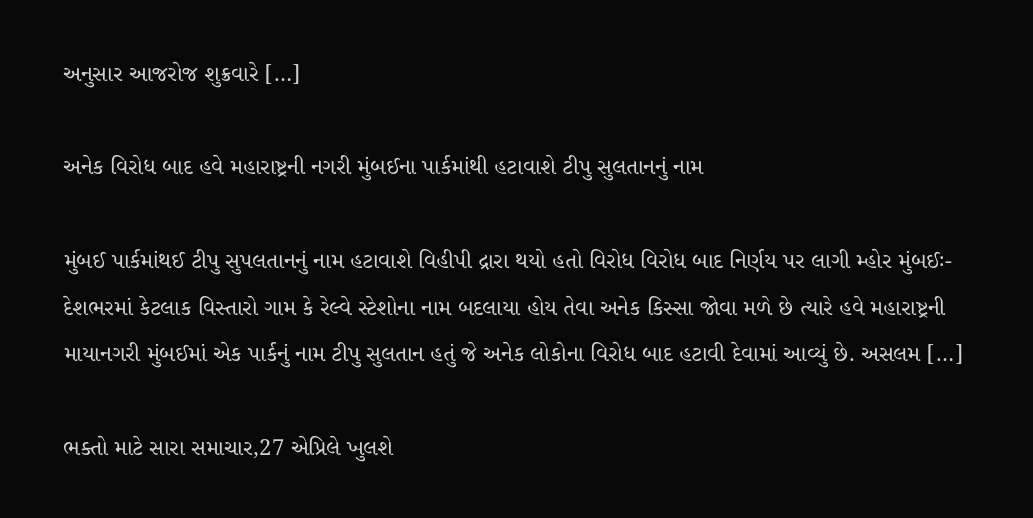અનુસાર આજરોજ શુક્રવારે […]

અનેક વિરોધ બાદ હવે મહારાષ્ટ્રની નગરી મુંબઈના પાર્કમાંથી હટાવાશે ટીપુ સુલતાનનું નામ

મુંબઈ પાર્કમાંથઈ ટીપુ સુપલતાનનું નામ હટાવાશે વિહીપી દ્રારા થયો હતો વિરોધ વિરોધ બાદ નિર્ણય પર લાગી મ્હોર મુંબઈઃ- દેશભરમાં કેટલાક વિસ્તારો ગામ કે રેલ્વે સ્ટેશોના નામ બદલાયા હોય તેવા અનેક કિસ્સા જોવા મળે છે ત્યારે હવે મહારાષ્ટ્રની માયાનગરી મુંબઈમાં એક પાર્કનું નામ ટીપુ સુલતાન હતું જે અનેક લોકોના વિરોધ બાદ હટાવી દેવામાં આવ્યું છે. અસલમ […]

ભક્તો માટે સારા સમાચાર,27 એપ્રિલે ખુલશે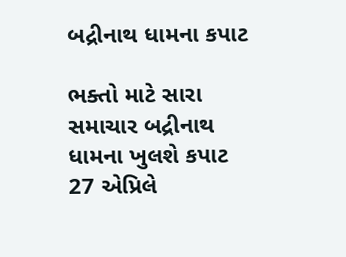બદ્રીનાથ ધામના કપાટ

ભક્તો માટે સારા સમાચાર બદ્રીનાથ ધામના ખુલશે કપાટ 27 એપ્રિલે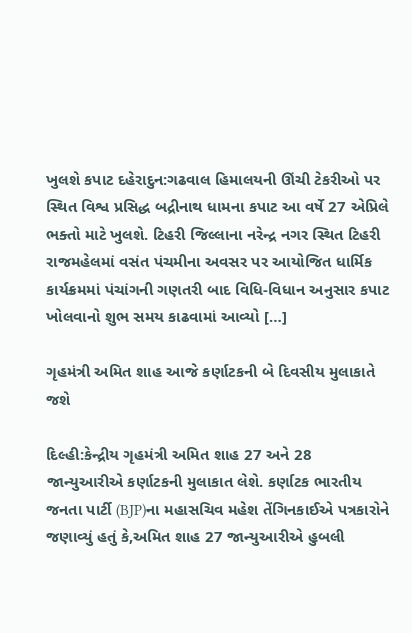ખુલશે કપાટ દહેરાદુન:ગઢવાલ હિમાલયની ઊંચી ટેકરીઓ પર સ્થિત વિશ્વ પ્રસિદ્ધ બદ્રીનાથ ધામના કપાટ આ વર્ષે 27 એપ્રિલે ભક્તો માટે ખુલશે. ટિહરી જિલ્લાના નરેન્દ્ર નગર સ્થિત ટિહરી રાજમહેલમાં વસંત પંચમીના અવસર પર આયોજિત ધાર્મિક કાર્યક્રમમાં પંચાંગની ગણતરી બાદ વિધિ-વિધાન અનુસાર કપાટ ખોલવાનો શુભ સમય કાઢવામાં આવ્યો […]

ગૃહમંત્રી અમિત શાહ આજે કર્ણાટકની બે દિવસીય મુલાકાતે જશે

દિલ્હી:કેન્દ્રીય ગૃહમંત્રી અમિત શાહ 27 અને 28 જાન્યુઆરીએ કર્ણાટકની મુલાકાત લેશે. કર્ણાટક ભારતીય જનતા પાર્ટી (BJP)ના મહાસચિવ મહેશ તેંગિનકાઈએ પત્રકારોને જણાવ્યું હતું કે,અમિત શાહ 27 જાન્યુઆરીએ હુબલી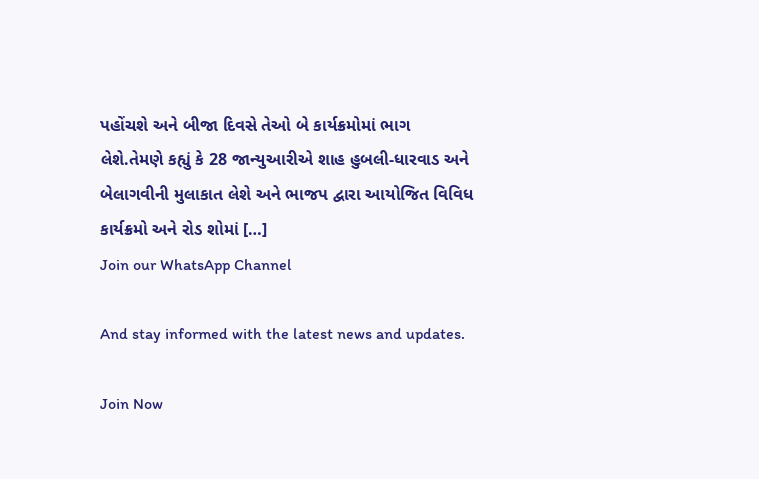પહોંચશે અને બીજા દિવસે તેઓ બે કાર્યક્રમોમાં ભાગ લેશે.તેમણે કહ્યું કે 28 જાન્યુઆરીએ શાહ હુબલી-ધારવાડ અને બેલાગવીની મુલાકાત લેશે અને ભાજપ દ્વારા આયોજિત વિવિધ કાર્યક્રમો અને રોડ શોમાં […]
Join our WhatsApp Channel

And stay informed with the latest news and updates.

Join Now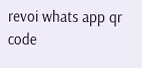revoi whats app qr code